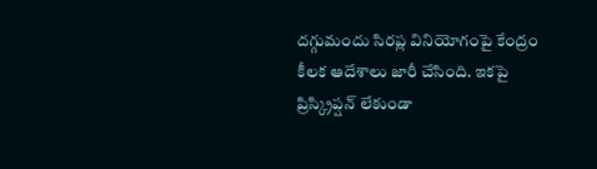దగ్గుమందు సిరప్ల వినియోగంపై కేంద్రం కీలక ఆదేశాలు జారీ చేసింది. ఇకపై ప్రిస్క్రిప్షన్ లేకుండా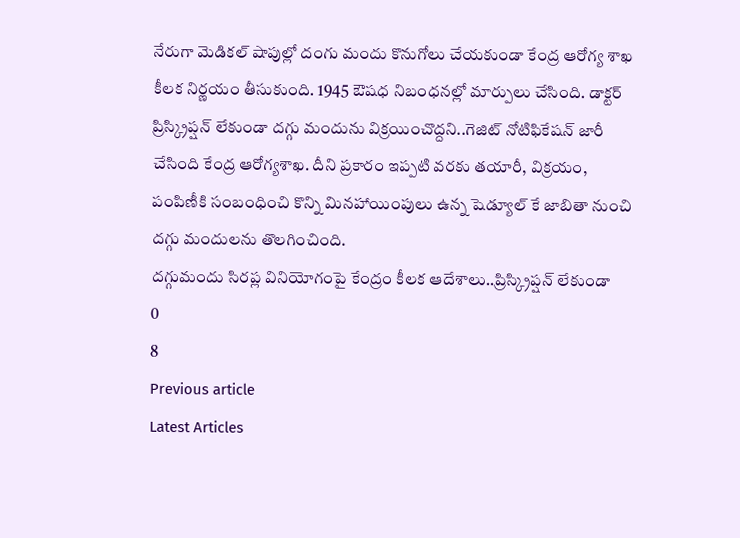నేరుగా మెడికల్ షాపుల్లో దంగు మందు కొనుగోలు చేయకుండా కేంద్ర ఆరోగ్య శాఖ కీలక నిర్ణయం తీసుకుంది. 1945 ఔషధ నిబంధనల్లో మార్పులు చేసింది. డాక్టర్ ప్రిస్క్రిప్షన్ లేకుండా దగ్గు మందును విక్రయించొద్దని..గెజిట్ నోటిఫికేషన్ జారీ చేసింది కేంద్ర ఆరోగ్యశాఖ. దీని ప్రకారం ఇప్పటి వరకు తయారీ, విక్రయం, పంపిణీకి సంబంధించి కొన్ని మినహాయింపులు ఉన్న షెడ్యూల్ కే జాబితా నుంచి దగ్గు మందులను తొలగించింది.
దగ్గుమందు సిరప్ల వినియోగంపై కేంద్రం కీలక ఆదేశాలు..ప్రిస్క్రిప్షన్ లేకుండా
0
8
Previous article
Latest Articles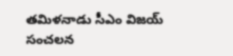తమిళనాడు సీఎం విజయ్ సంచలన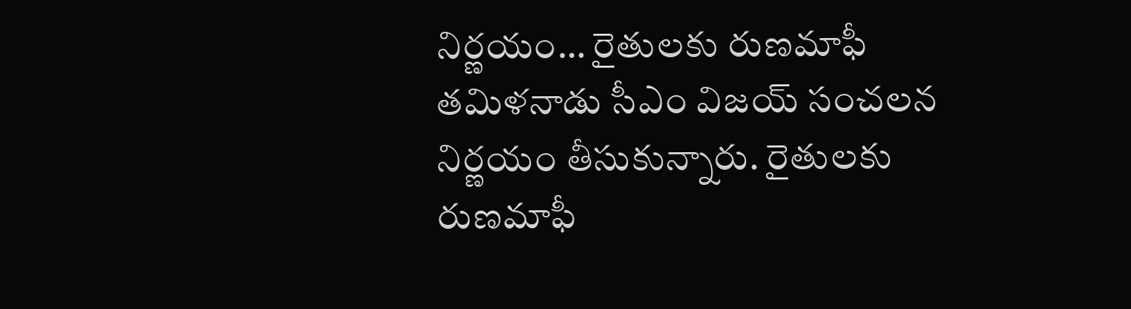నిర్ణయం… రైతులకు రుణమాఫీ
తమిళనాడు సీఎం విజయ్ సంచలన నిర్ణయం తీసుకున్నారు. రైతులకు రుణమాఫీ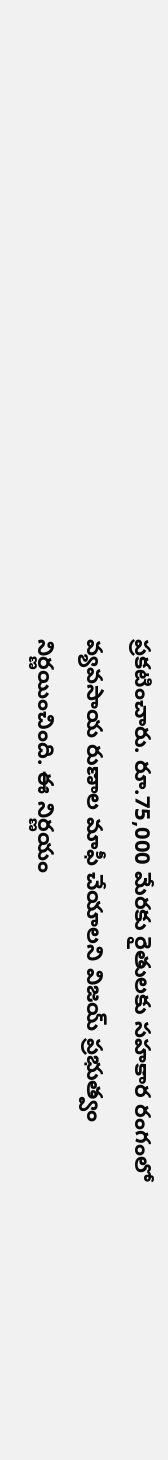ప్రకటించారు. రూ.75,000 మేరకు రైతులకు సహకార రంగంలో వ్యవసాయ రుణాల మాఫీ చేయాలని విజయ్ ప్రభుత్వం నిర్ణయించింది. ఈ నిర్ణయం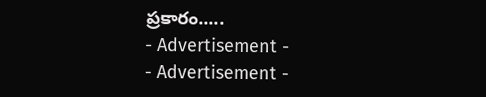ప్రకారం.....
- Advertisement -
- Advertisement -